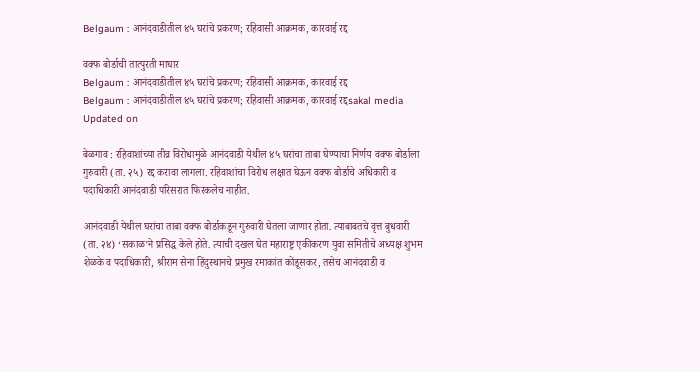Belgaum : आनंदवाडीतील ४५ घरांचे प्रकरण; रहिवासी आक्रमक, कारवाई रद्द

वक्फ बोर्डाची तात्पुरती माघार
Belgaum : आनंदवाडीतील ४५ घरांचे प्रकरण; रहिवासी आक्रमक, कारवाई रद्द
Belgaum : आनंदवाडीतील ४५ घरांचे प्रकरण; रहिवासी आक्रमक, कारवाई रद्दsakal media
Updated on

बेळगाव : रहिवाशांच्या तीव्र विरोधामुळे आनंदवाडी येथील ४५ घरांचा ताबा घेण्याचा निर्णय वक्फ बोर्डाला गुरुवारी (ता. २५) रद्द करावा लागला. रहिवाशांचा विरोध लक्षात घेऊन वक्फ बोर्डाचे अधिकारी व पदाधिकारी आनंदवाडी परिसरात फिरकलेच नाहीत.

आनंदवाडी येथील घरांचा ताबा वक्फ बोर्डाकडून गुरुवारी घेतला जाणार होता. त्याबाबतचे वृत्त बुधवारी (ता. २४) ‘सकाळ’ने प्रसिद्ध केले होते. त्याची दखल घेत महाराष्ट्र एकीकरण युवा समितीचे अध्यक्ष शुभम शेळके व पदाधिकारी, श्रीराम सेना हिंदुस्थानचे प्रमुख रमाकांत कोंडूसकर, तसेच आनंदवाडी व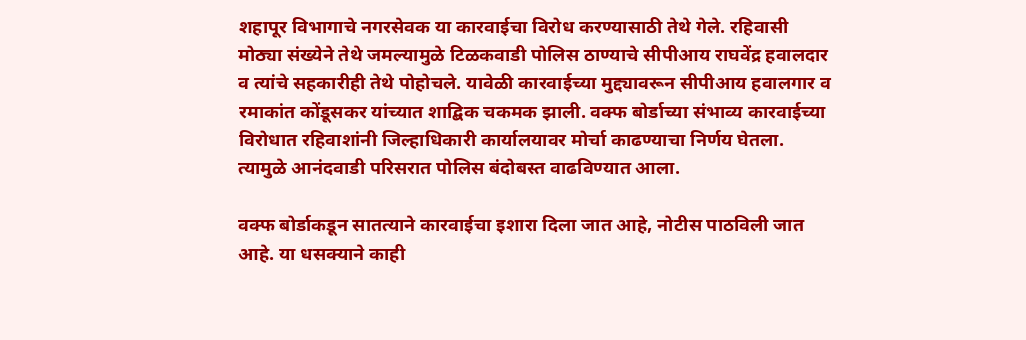शहापूर विभागाचे नगरसेवक या कारवाईचा विरोध करण्यासाठी तेथे गेले. रहिवासी मोठ्या संख्येने तेथे जमल्यामुळे टिळकवाडी पोलिस ठाण्याचे सीपीआय राघवेंद्र हवालदार व त्यांचे सहकारीही तेथे पोहोचले. यावेळी कारवाईच्या मुद्द्यावरून सीपीआय हवालगार व रमाकांत कोंडूसकर यांच्यात शाद्बिक चकमक झाली. वक्फ बोर्डाच्या संभाव्य कारवाईच्या विरोधात रहिवाशांनी जिल्हाधिकारी कार्यालयावर मोर्चा काढण्याचा निर्णय घेतला. त्यामुळे आनंदवाडी परिसरात पोलिस बंदोबस्त वाढविण्यात आला.

वक्फ बोर्डाकडून सातत्याने कारवाईचा इशारा दिला जात आहे, नोटीस पाठविली जात आहे. या धसक्याने काही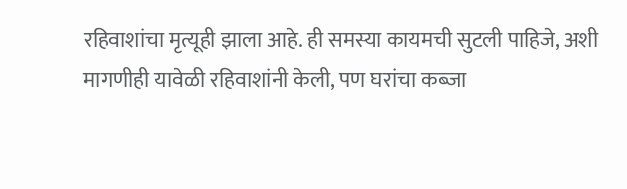रहिवाशांचा मृत्यूही झाला आहे. ही समस्या कायमची सुटली पाहिजे, अशी मागणीही यावेळी रहिवाशांनी केली, पण घरांचा कब्जा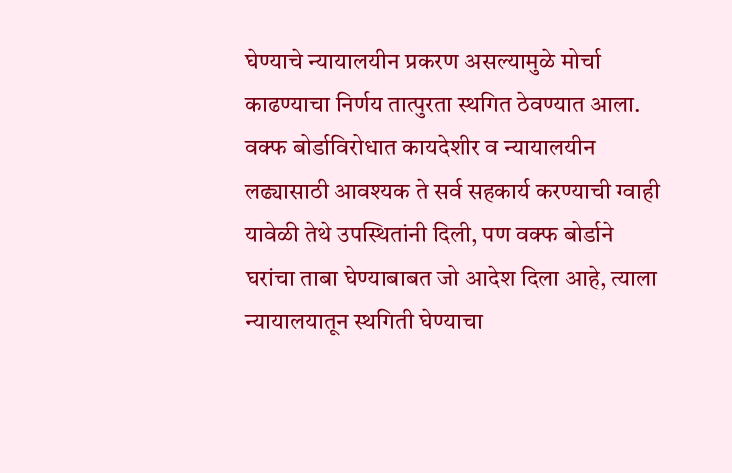घेण्याचे न्यायालयीन प्रकरण असल्यामुळे मोर्चा काढण्याचा निर्णय तात्पुरता स्थगित ठेवण्यात आला. वक्फ बोर्डाविरोधात कायदेशीर व न्यायालयीन लढ्यासाठी आवश्‍यक ते सर्व सहकार्य करण्याची ग्वाही यावेळी तेथे उपस्थितांनी दिली, पण वक्फ बोर्डाने घरांचा ताबा घेण्याबाबत जो आदेश दिला आहे, त्याला न्यायालयातून स्थगिती घेण्याचा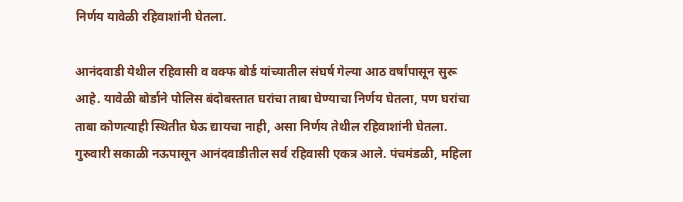निर्णय यावेळी रहिवाशांनी घेतला.

आनंदवाडी येथील रहिवासी व वक्फ बोर्ड यांच्यातील संघर्ष गेल्या आठ वर्षांपासून सुरू आहे. यावेळी बोर्डाने पोलिस बंदोबस्तात घरांचा ताबा घेण्याचा निर्णय घेतला, पण घरांचा ताबा कोणत्याही स्थितीत घेऊ द्यायचा नाही, असा निर्णय तेथील रहिवाशांनी घेतला. गुरुवारी सकाळी नऊपासून आनंदवाडीतील सर्व रहिवासी एकत्र आले. पंचमंडळी, महिला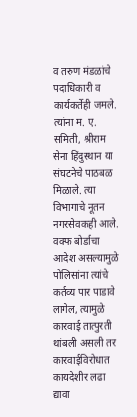व तरुण मंडळांचे पदाधिकारी व कार्यकर्तेही जमले. त्यांना म. ए. समिती, श्रीराम सेना हिंदुस्थान या संघटनेचे पाठबळ मिळाले. त्या विभागाचे नूतन नगरसेवकही आले. वक्फ बोर्डाचा आदेश असल्यामुळे पोलिसांना त्यांचे कर्तव्य पार पाडावे लागेल, त्यामुळे कारवाई तात्पुरती थांबली असली तर कारवाईविरोधात कायदेशीर लढा द्यावा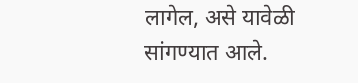लागेल, असे यावेळी सांगण्यात आले.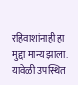रहिवाशांनाही हा मुद्दा मान्य झाला. यावेळी उपस्थित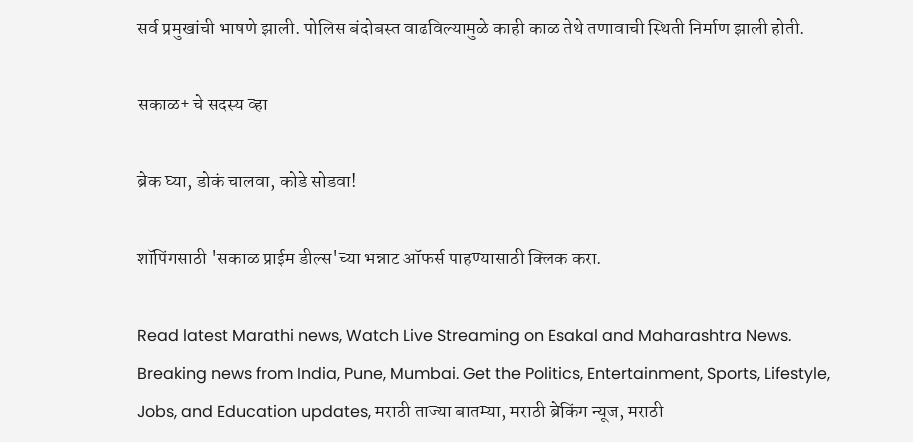सर्व प्रमुखांची भाषणे झाली. पोलिस बंदोबस्त वाढविल्यामुळे काही काळ तेथे तणावाची स्थिती निर्माण झाली होती.

सकाळ+ चे सदस्य व्हा

ब्रेक घ्या, डोकं चालवा, कोडे सोडवा!

शॉपिंगसाठी 'सकाळ प्राईम डील्स'च्या भन्नाट ऑफर्स पाहण्यासाठी क्लिक करा.

Read latest Marathi news, Watch Live Streaming on Esakal and Maharashtra News. Breaking news from India, Pune, Mumbai. Get the Politics, Entertainment, Sports, Lifestyle, Jobs, and Education updates, मराठी ताज्या बातम्या, मराठी ब्रेकिंग न्यूज, मराठी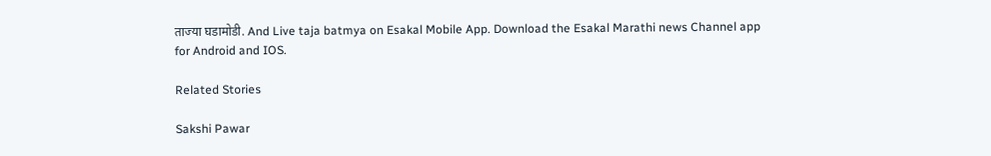ताज्या घडामोडी. And Live taja batmya on Esakal Mobile App. Download the Esakal Marathi news Channel app for Android and IOS.

Related Stories

Sakshi Pawar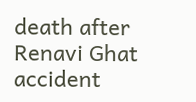death after Renavi Ghat accident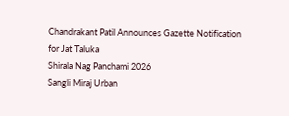Chandrakant Patil Announces Gazette Notification for Jat Taluka
Shirala Nag Panchami 2026
Sangli Miraj Urban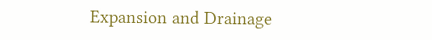Expansion and Drainage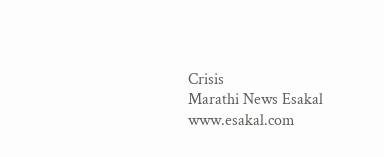Crisis
Marathi News Esakal
www.esakal.com